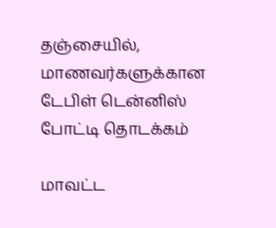தஞ்சையில், மாணவர்களுக்கான டேபிள் டென்னிஸ் போட்டி தொடக்கம்

மாவட்ட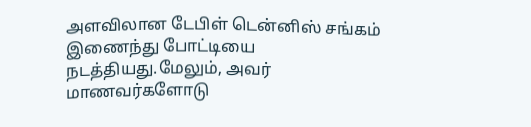அளவிலான டேபிள் டென்னிஸ் சங்கம் இணைந்து போட்டியை நடத்தியது.மேலும், அவர் மாணவர்களோடு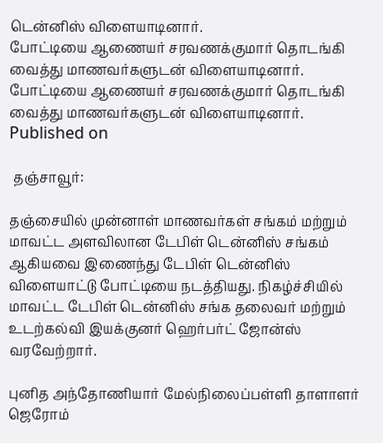டென்னிஸ் விளையாடினார்.
போட்டியை ஆணையர் சரவணக்குமார் தொடங்கி வைத்து மாணவர்களுடன் விளையாடினார்.
போட்டியை ஆணையர் சரவணக்குமார் தொடங்கி வைத்து மாணவர்களுடன் விளையாடினார்.
Published on

 தஞ்சாவூர்:

தஞ்சையில் முன்னாள் மாணவர்கள் சங்கம் மற்றும் மாவட்ட அளவிலான டேபிள் டென்னிஸ் சங்கம் ஆகியவை இணைந்து டேபிள் டென்னிஸ் விளையாட்டு போட்டியை நடத்தியது. நிகழ்ச்சியில் மாவட்ட டேபிள் டென்னிஸ் சங்க தலைவர் மற்றும் உடற்கல்வி இயக்குனர் ஹெர்பர்ட் ஜோன்ஸ் வரவேற்றார்.

புனித அந்தோணியார் மேல்நிலைப்பள்ளி தாளாளர் ஜெரோம்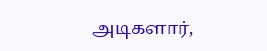அடிகளார்,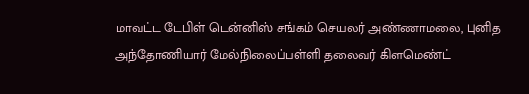மாவட்ட டேபிள் டென்னிஸ் சங்கம் செயலர் அண்ணாமலை, புனித அந்தோணியார் மேல்நிலைப்பள்ளி தலைவர் கிளமெண்ட்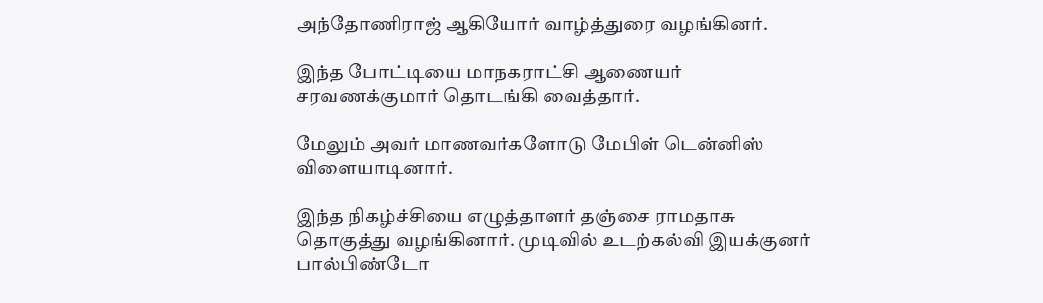அந்தோணிராஜ் ஆகியோர் வாழ்த்துரை வழங்கினர்.

இந்த போட்டியை மாநகராட்சி ஆணையர் சரவணக்குமார் தொடங்கி வைத்தார்.

மேலும் அவர் மாணவர்களோடு மேபிள் டென்னிஸ் விளையாடினார்.

இந்த நிகழ்ச்சியை எழுத்தாளர் தஞ்சை ராமதாசு தொகுத்து வழங்கினார். முடிவில் உடற்கல்வி இயக்குனர் பால்பிண்டோ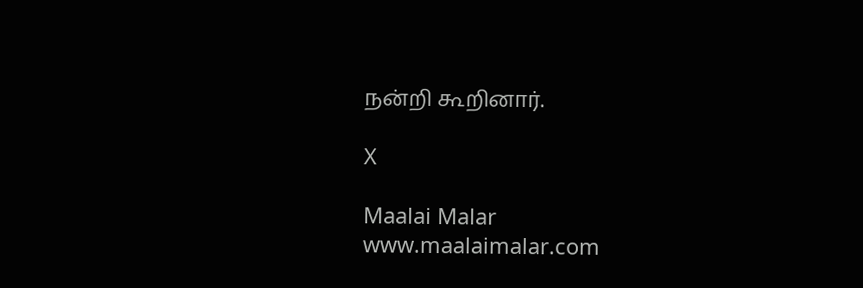நன்றி கூறினார்.

X

Maalai Malar
www.maalaimalar.com